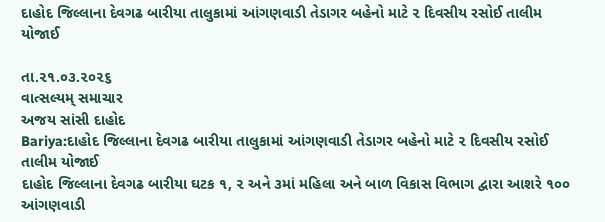દાહોદ જિલ્લાના દેવગઢ બારીયા તાલુકામાં આંગણવાડી તેડાગર બહેનો માટે ૨ દિવસીય રસોઈ તાલીમ યોજાઈ

તા.૨૧.૦૩.૨૦૨૬
વાત્સલ્યમ્ સમાચાર
અજય સાંસી દાહોદ
Bariya:દાહોદ જિલ્લાના દેવગઢ બારીયા તાલુકામાં આંગણવાડી તેડાગર બહેનો માટે ૨ દિવસીય રસોઈ તાલીમ યોજાઈ
દાહોદ જિલ્લાના દેવગઢ બારીયા ઘટક ૧, ૨ અને ૩માં મહિલા અને બાળ વિકાસ વિભાગ દ્વારા આશરે ૧૦૦ આંગણવાડી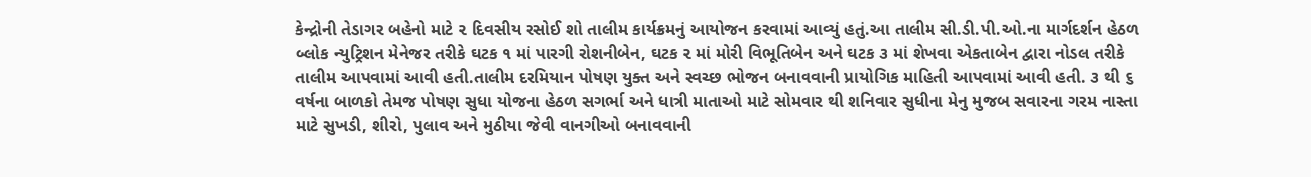કેન્દ્રોની તેડાગર બહેનો માટે ૨ દિવસીય રસોઈ શો તાલીમ કાર્યક્રમનું આયોજન કરવામાં આવ્યું હતું.આ તાલીમ સી.ડી.પી.ઓ.ના માર્ગદર્શન હેઠળ બ્લોક ન્યુટ્રિશન મેનેજર તરીકે ઘટક ૧ માં પારગી રોશનીબેન, ઘટક ૨ માં મોરી વિભૂતિબેન અને ઘટક ૩ માં શેખવા એકતાબેન દ્વારા નોડલ તરીકે તાલીમ આપવામાં આવી હતી.તાલીમ દરમિયાન પોષણ યુક્ત અને સ્વચ્છ ભોજન બનાવવાની પ્રાયોગિક માહિતી આપવામાં આવી હતી. ૩ થી ૬ વર્ષના બાળકો તેમજ પોષણ સુધા યોજના હેઠળ સગર્ભા અને ધાત્રી માતાઓ માટે સોમવાર થી શનિવાર સુધીના મેનુ મુજબ સવારના ગરમ નાસ્તા માટે સુખડી, શીરો, પુલાવ અને મુઠીયા જેવી વાનગીઓ બનાવવાની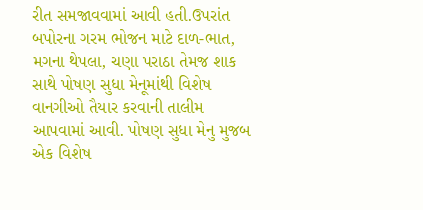રીત સમજાવવામાં આવી હતી.ઉપરાંત બપોરના ગરમ ભોજન માટે દાળ-ભાત, મગના થેપલા, ચણા પરાઠા તેમજ શાક સાથે પોષણ સુધા મેનૂમાંથી વિશેષ વાનગીઓ તૈયાર કરવાની તાલીમ આપવામાં આવી. પોષણ સુધા મેનુ મુજબ એક વિશેષ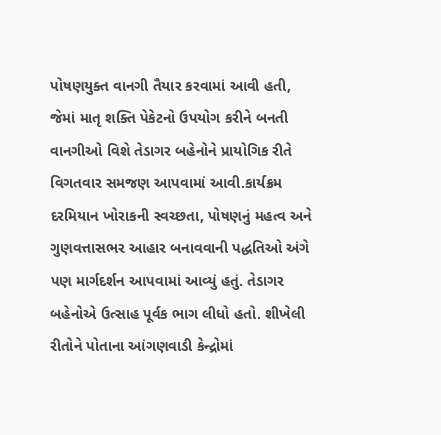પોષણયુક્ત વાનગી તૈયાર કરવામાં આવી હતી, જેમાં માતૃ શક્તિ પેકેટનો ઉપયોગ કરીને બનતી વાનગીઓ વિશે તેડાગર બહેનોને પ્રાયોગિક રીતે વિગતવાર સમજણ આપવામાં આવી.કાર્યક્રમ દરમિયાન ખોરાકની સ્વચ્છતા, પોષણનું મહત્વ અને ગુણવત્તાસભર આહાર બનાવવાની પદ્ધતિઓ અંગે પણ માર્ગદર્શન આપવામાં આવ્યું હતું. તેડાગર બહેનોએ ઉત્સાહ પૂર્વક ભાગ લીધો હતો. શીખેલી રીતોને પોતાના આંગણવાડી કેન્દ્રોમાં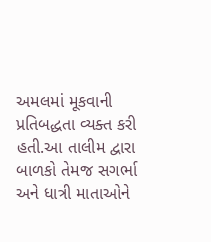અમલમાં મૂકવાની પ્રતિબદ્ધતા વ્યક્ત કરી હતી.આ તાલીમ દ્વારા બાળકો તેમજ સગર્ભા અને ધાત્રી માતાઓને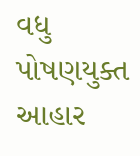વધુ પોષણયુક્ત આહાર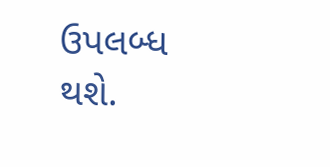ઉપલબ્ધ થશે.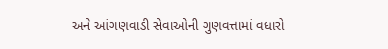અને આંગણવાડી સેવાઓની ગુણવત્તામાં વધારો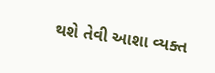થશે તેવી આશા વ્યક્ત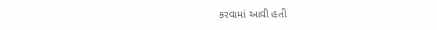કરવામાં આવી હતી